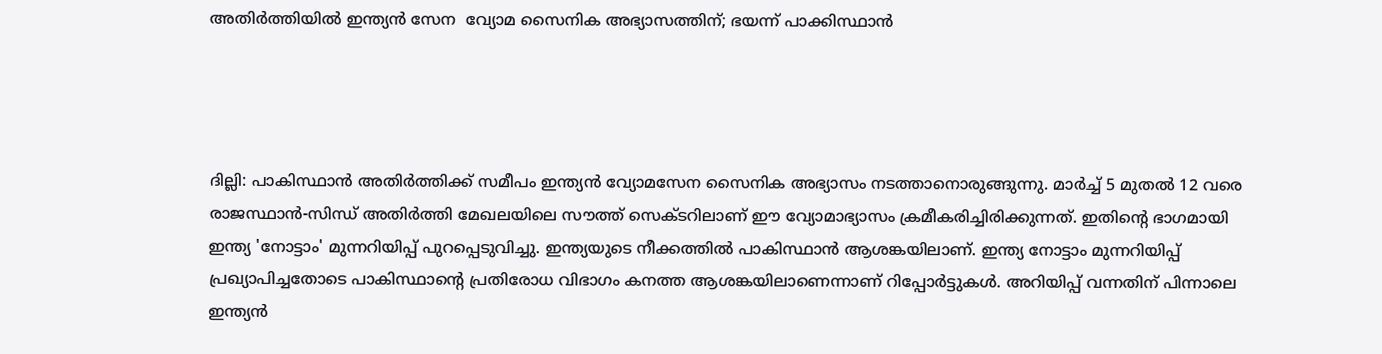അതിര്‍ത്തിയില്‍ ഇന്ത്യന്‍ സേന  വ്യോമ സൈനിക അഭ്യാസത്തിന്; ഭയന്ന് പാക്കിസ്ഥാന്‍




ദില്ലി: പാകിസ്ഥാന്‍ അതിര്‍ത്തിക്ക് സമീപം ഇന്ത്യന്‍ വ്യോമസേന സൈനിക അഭ്യാസം നടത്താനൊരുങ്ങുന്നു. മാര്‍ച്ച് 5 മുതല്‍ 12 വരെ രാജസ്ഥാന്‍-സിന്ധ് അതിര്‍ത്തി മേഖലയിലെ സൗത്ത് സെക്ടറിലാണ് ഈ വ്യോമാഭ്യാസം ക്രമീകരിച്ചിരിക്കുന്നത്. ഇതിന്റെ ഭാഗമായി ഇന്ത്യ 'നോട്ടാം' മുന്നറിയിപ്പ് പുറപ്പെടുവിച്ചു. ഇന്ത്യയുടെ നീക്കത്തില്‍ പാകിസ്ഥാന്‍ ആശങ്കയിലാണ്. ഇന്ത്യ നോട്ടാം മുന്നറിയിപ്പ് പ്രഖ്യാപിച്ചതോടെ പാകിസ്ഥാന്റെ പ്രതിരോധ വിഭാഗം കനത്ത ആശങ്കയിലാണെന്നാണ് റിപ്പോര്‍ട്ടുകള്‍. അറിയിപ്പ് വന്നതിന് പിന്നാലെ ഇന്ത്യന്‍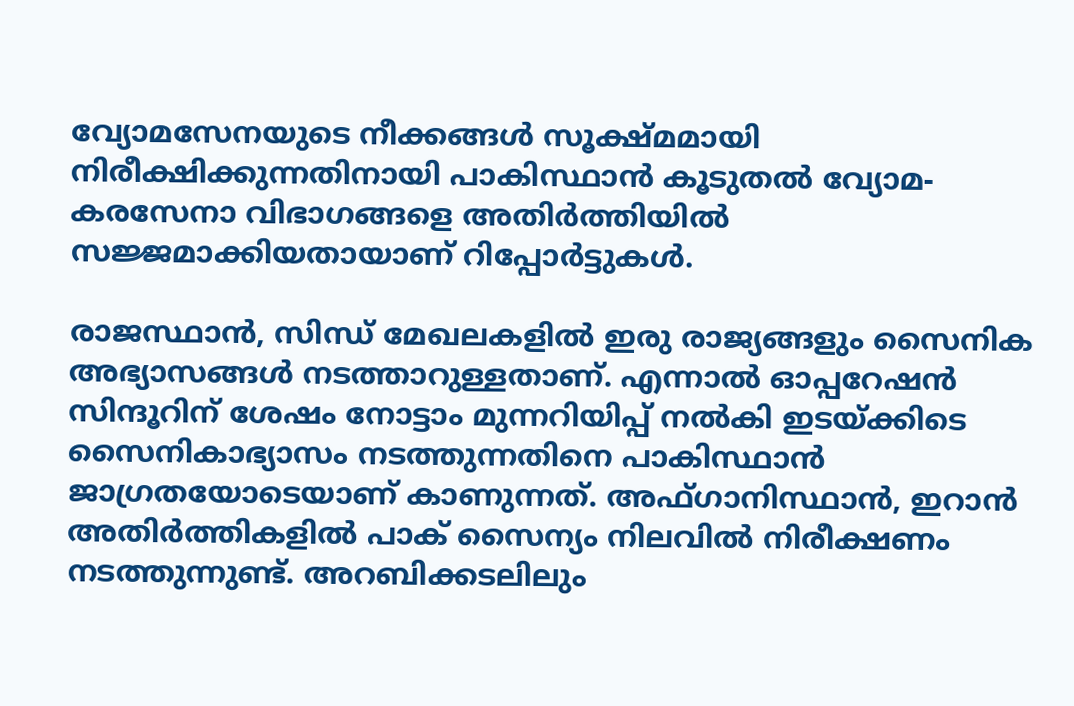വ്യോമസേനയുടെ നീക്കങ്ങള്‍ സൂക്ഷ്മമായി നിരീക്ഷിക്കുന്നതിനായി പാകിസ്ഥാന്‍ കൂടുതല്‍ വ്യോമ-കരസേനാ വിഭാഗങ്ങളെ അതിര്‍ത്തിയില്‍ സജ്ജമാക്കിയതായാണ് റിപ്പോര്‍ട്ടുകള്‍.

രാജസ്ഥാന്‍, സിന്ധ് മേഖലകളില്‍ ഇരു രാജ്യങ്ങളും സൈനിക അഭ്യാസങ്ങള്‍ നടത്താറുള്ളതാണ്. എന്നാല്‍ ഓപ്പറേഷന്‍ സിന്ദൂറിന് ശേഷം നോട്ടാം മുന്നറിയിപ്പ് നല്‍കി ഇടയ്ക്കിടെ സൈനികാഭ്യാസം നടത്തുന്നതിനെ പാകിസ്ഥാന്‍ ജാഗ്രതയോടെയാണ് കാണുന്നത്. അഫ്ഗാനിസ്ഥാന്‍, ഇറാന്‍ അതിര്‍ത്തികളില്‍ പാക് സൈന്യം നിലവില്‍ നിരീക്ഷണം നടത്തുന്നുണ്ട്. അറബിക്കടലിലും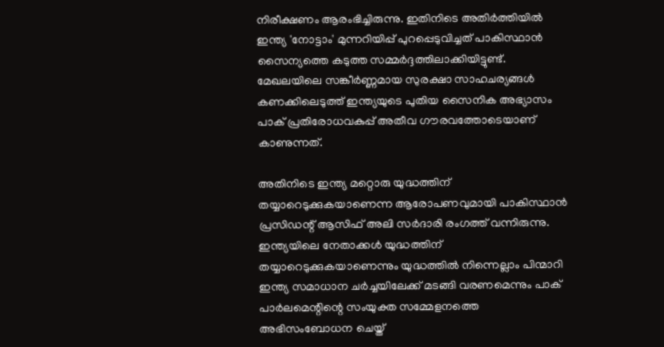നിരീക്ഷണം ആരംഭിച്ചിരുന്നു. ഇതിനിടെ അതിര്‍ത്തിയില്‍ ഇന്ത്യ 'നോട്ടാം' മുന്നറിയിപ്പ് പുറപ്പെടുവിച്ചത് പാകിസ്ഥാന്‍ സൈന്യത്തെ കടുത്ത സമ്മര്‍ദ്ദത്തിലാക്കിയിട്ടുണ്ട്. മേഖലയിലെ സങ്കീര്‍ണ്ണമായ സുരക്ഷാ സാഹചര്യങ്ങള്‍ കണക്കിലെടുത്ത് ഇന്ത്യയുടെ പുതിയ സൈനിക അഭ്യാസം പാക് പ്രതിരോധവകുപ്പ് അതീവ ഗൗരവത്തോടെയാണ് കാണുന്നത്.

അതിനിടെ ഇന്ത്യ മറ്റൊരു യുദ്ധത്തിന് തയ്യാറെടുക്കുകയാണെന്ന ആരോപണവുമായി പാകിസ്ഥാന്‍ പ്രസിഡന്റ് ആസിഫ് അലി സര്‍ദാരി രംഗത്ത് വന്നിരുന്നു. ഇന്ത്യയിലെ നേതാക്കള്‍ യുദ്ധത്തിന് തയ്യാറെടുക്കുകയാണെന്നും യുദ്ധത്തില്‍ നിന്നെല്ലാം പിന്മാറി ഇന്ത്യ സമാധാന ചര്‍ച്ചയിലേക്ക് മടങ്ങി വരണമെന്നും പാക് പാര്‍ലമെന്റിന്റെ സംയുക്ത സമ്മേളനത്തെ അഭിസംബോധന ചെയ്ത്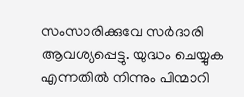സംസാരിക്കുവേ സര്‍ദാരി ആവശ്യപ്പെട്ടു. യുദ്ധം ചെയ്യുക എന്നതില്‍ നിന്നും പിന്മാറി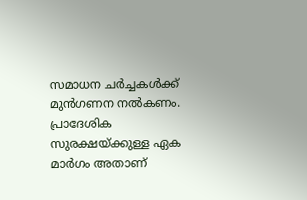സമാധന ചര്‍ച്ചകള്‍ക്ക് മുന്‍ഗണന നല്‍കണം. പ്രാദേശിക സുരക്ഷയ്ക്കുള്ള ഏക മാര്‍ഗം അതാണ്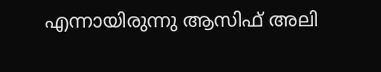എന്നായിരുന്നു ആസിഫ് അലി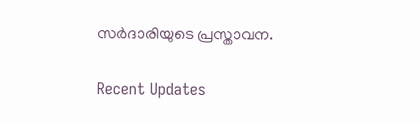സര്‍ദാരിയുടെ പ്രസ്താവന.

Recent Updates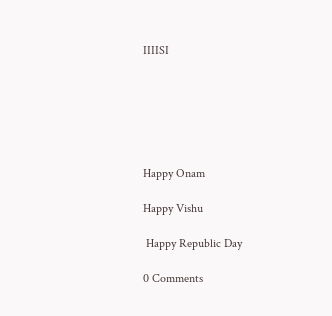IIIISI






Happy Onam

Happy Vishu

 Happy Republic Day

0 Comments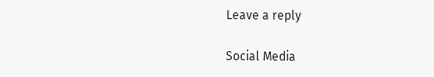Leave a reply

Social Media